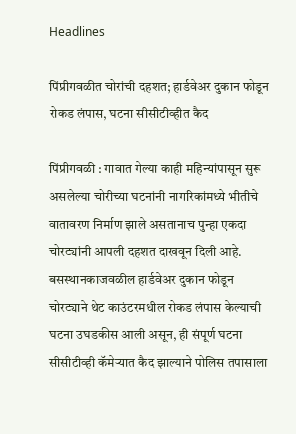Headlines

पिंप्रीगवळीत चोरांची दहशत; हार्डवेअर दुकान फोडून रोकड लंपास, घटना सीसीटीव्हीत कैद

पिंप्रीगवळी : गावात गेल्या काही महिन्यांपासून सुरू असलेल्या चोरीच्या घटनांनी नागरिकांमध्ये भीतीचे वातावरण निर्माण झाले असतानाच पुन्हा एकदा चोरट्यांनी आपली दहशत दाखवून दिली आहे. बसस्थानकाजवळील हार्डवेअर दुकान फोडून चोरट्याने थेट काउंटरमधील रोकड लंपास केल्याची घटना उघडकीस आली असून, ही संपूर्ण घटना सीसीटीव्ही कॅमेऱ्यात कैद झाल्याने पोलिस तपासाला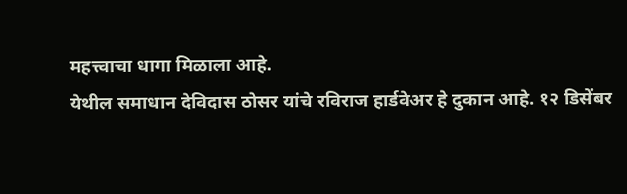महत्त्वाचा धागा मिळाला आहे.
येथील समाधान देविदास ठोसर यांचे रविराज हार्डवेअर हे दुकान आहे. १२ डिसेंबर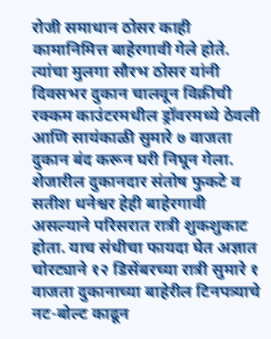रोजी समाधान ठोसर काही कामानिमित्त बाहेरगावी गेले होते. त्यांचा मुलगा सौरभ ठोसर यांनी दिवसभर दुकान चालवून विक्रीची रक्कम काउंटरमधील ड्रॉवरमध्ये ठेवली आणि सायंकाळी सुमारे ७ वाजता दुकान बंद करून घरी निघून गेला. शेजारील दुकानदार संतोष फुकटे व सतीश धनेश्वर हेही बाहेरगावी असल्याने परिसरात रात्री शुकशुकाट होता. याच संधीचा फायदा घेत अज्ञात चोरट्याने १२ डिसेंबरच्या रात्री सुमारे १ वाजता दुकानाच्या बाहेरील टिनपत्र्याचे नट-बोल्ट काढून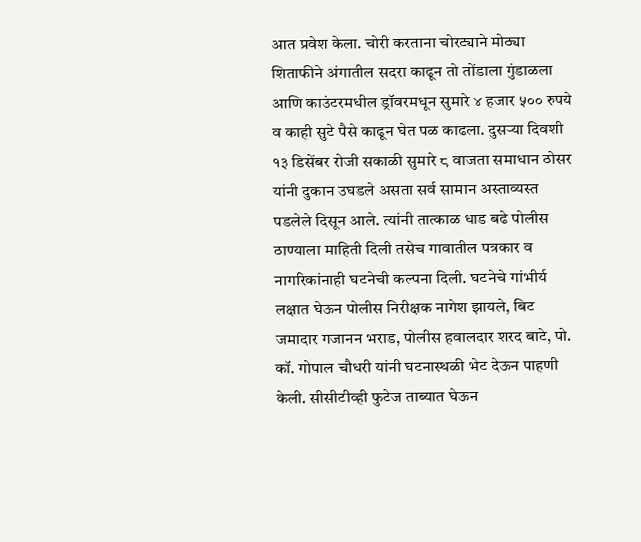आत प्रवेश केला. चोरी करताना चोरट्याने मोठ्या शिताफीने अंगातील सदरा काढून तो तोंडाला गुंडाळला आणि काउंटरमधील ड्रॉवरमधून सुमारे ४ हजार ५०० रुपये व काही सुटे पैसे काढून घेत पळ काढला. दुसऱ्या दिवशी १३ डिसेंबर रोजी सकाळी सुमारे ८ वाजता समाधान ठोसर यांनी दुकान उघडले असता सर्व सामान अस्ताव्यस्त पडलेले दिसून आले. त्यांनी तात्काळ धाड बढे पोलीस ठाण्याला माहिती दिली तसेच गावातील पत्रकार व नागरिकांनाही घटनेची कल्पना दिली. घटनेचे गांभीर्य लक्षात घेऊन पोलीस निरीक्षक नागेश झायले, बिट जमादार गजानन भराड, पोलीस हवालदार शरद बाटे, पो. कॉ. गोपाल चौधरी यांनी घटनास्थळी भेट देऊन पाहणी केली. सीसीटीव्ही फुटेज ताब्यात घेऊन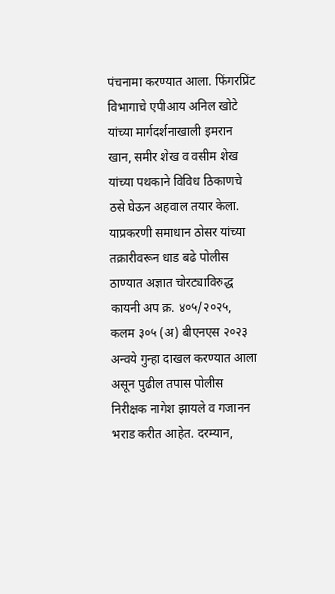पंचनामा करण्यात आला. फिंगरप्रिंट विभागाचे एपीआय अनिल खोटे यांच्या मार्गदर्शनाखाली इमरान खान, समीर शेख व वसीम शेख यांच्या पथकाने विविध ठिकाणचे ठसे घेऊन अहवाल तयार केला.
याप्रकरणी समाधान ठोसर यांच्या तक्रारीवरून धाड बढे पोलीस ठाण्यात अज्ञात चोरट्याविरुद्ध कायनी अप क्र. ४०५/२०२५, कलम ३०५ (अ) बीएनएस २०२३ अन्वये गुन्हा दाखल करण्यात आला असून पुढील तपास पोलीस निरीक्षक नागेश झायले व गजानन भराड करीत आहेत. दरम्यान,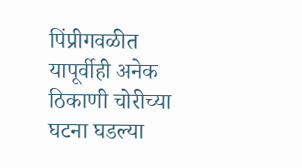पिंप्रीगवळीत यापूर्वीही अनेक ठिकाणी चोरीच्या घटना घडल्या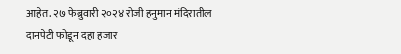आहेत. २७ फेब्रुवारी २०२४ रोजी हनुमान मंदिरातील दानपेटी फोडून दहा हजार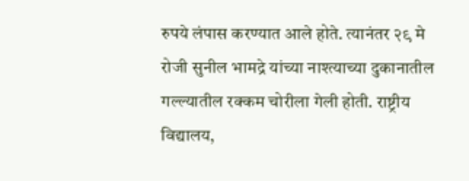रुपये लंपास करण्यात आले होते. त्यानंतर २९ मे रोजी सुनील भामद्रे यांच्या नाश्त्याच्या दुकानातील गल्ल्यातील रक्कम चोरीला गेली होती. राष्ट्रीय विद्यालय,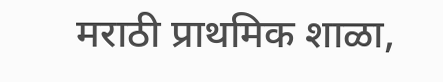मराठी प्राथमिक शाळा,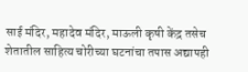साई मंदिर, महादेव मंदिर, माऊली कृषी केंद्र तसेच शेतातील साहित्य चोरीच्या घटनांचा तपास अद्यापही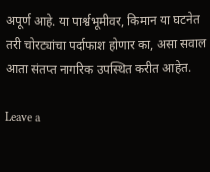अपूर्ण आहे. या पार्श्वभूमीवर, किमान या घटनेत तरी चोरट्यांचा पर्दाफाश होणार का, असा सवाल आता संतप्त नागरिक उपस्थित करीत आहेत.

Leave a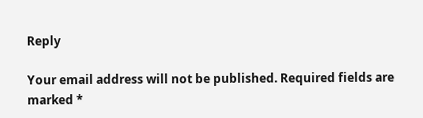Reply

Your email address will not be published. Required fields are marked *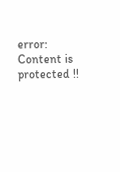error: Content is protected !!